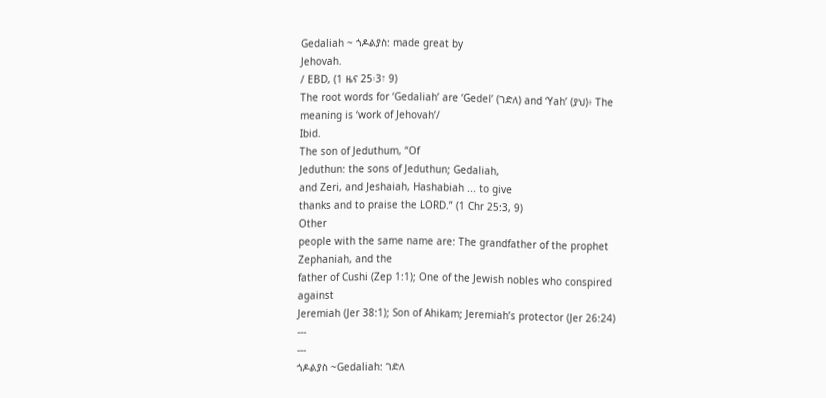Gedaliah ~ ጎዶልያስ: made great by
Jehovah.
/ EBD, (1 ዜና 25፡3፣ 9)
The root words for ‘Gedaliah’ are ‘Gedel’ (ገድለ) and ‘Yah’ (ያህ)፥ The meaning is ‘work of Jehovah’/
Ibid.
The son of Jeduthum, “Of
Jeduthun: the sons of Jeduthun; Gedaliah,
and Zeri, and Jeshaiah, Hashabiah ... to give
thanks and to praise the LORD.” (1 Chr 25:3, 9)
Other
people with the same name are: The grandfather of the prophet Zephaniah, and the
father of Cushi (Zep 1:1); One of the Jewish nobles who conspired against
Jeremiah (Jer 38:1); Son of Ahikam; Jeremiah’s protector (Jer 26:24)
---
---
ጎዶልያስ ~Gedaliah: ገድለ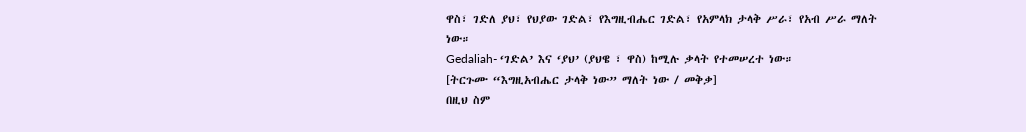ዋስ፣ ገድለ ያህ፣ የህያው ገድል፣ የእግዚብሔር ገድል፣ የአምላክ ታላቅ ሥራ፣ የአብ ሥራ ማለት ነው።
Gedaliah- ‘ገድል’ እና ‘ያህ’ (ያህዌ ፣ ዋስ) ከሚሉ ቃላት የተመሠረተ ነው።
[ትርጉሙ “እግዚአብሔር ታላቅ ነው” ማለት ነው / መቅቃ]
በዚህ ስም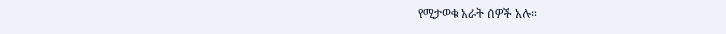የሚታወቁ አራት ሰዎች አሉ።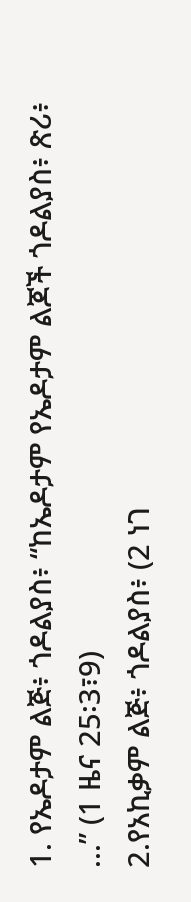1. የኤዶታም ልጅ፥ ጎዶልያስ፥ “ከኤዶታም የኤዶታም ልጆች ጎዶልያስ፥ ጽሪ፥ ...” (1 ዜና 25፡3፣9)
2.የአኪቃም ልጅ፥ ጎዶልያስ፥ (2 ነገ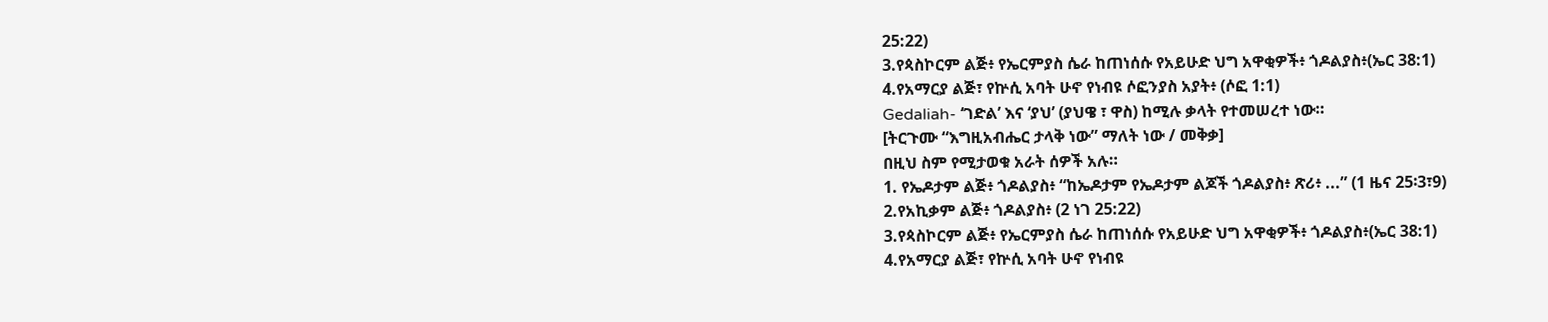25:22)
3.የጳስኮርም ልጅ፥ የኤርምያስ ሴራ ከጠነሰሱ የአይሁድ ህግ አዋቂዎች፥ ጎዶልያስ፥(ኤር 38:1)
4.የአማርያ ልጅ፣ የኵሲ አባት ሁኖ የነብዩ ሶፎንያስ አያት፥ (ሶፎ 1:1)
Gedaliah- ‘ገድል’ እና ‘ያህ’ (ያህዌ ፣ ዋስ) ከሚሉ ቃላት የተመሠረተ ነው።
[ትርጉሙ “እግዚአብሔር ታላቅ ነው” ማለት ነው / መቅቃ]
በዚህ ስም የሚታወቁ አራት ሰዎች አሉ።
1. የኤዶታም ልጅ፥ ጎዶልያስ፥ “ከኤዶታም የኤዶታም ልጆች ጎዶልያስ፥ ጽሪ፥ ...” (1 ዜና 25፡3፣9)
2.የአኪቃም ልጅ፥ ጎዶልያስ፥ (2 ነገ 25:22)
3.የጳስኮርም ልጅ፥ የኤርምያስ ሴራ ከጠነሰሱ የአይሁድ ህግ አዋቂዎች፥ ጎዶልያስ፥(ኤር 38:1)
4.የአማርያ ልጅ፣ የኵሲ አባት ሁኖ የነብዩ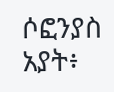ሶፎንያስ አያት፥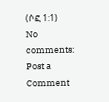(ሶፎ 1:1)
No comments:
Post a Comment